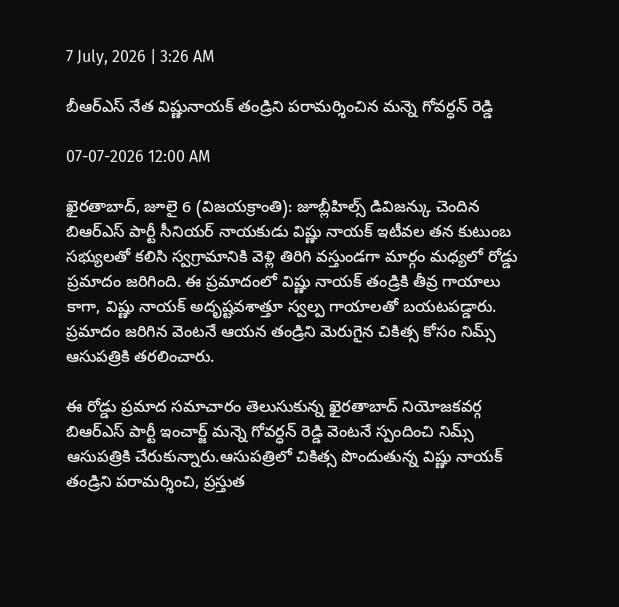7 July, 2026 | 3:26 AM

బీఆర్‌ఎస్ నేత విష్ణునాయక్ తండ్రిని పరామర్శించిన మన్నె గోవర్ధన్ రెడ్డి

07-07-2026 12:00 AM

ఖైరతాబాద్, జూలై 6 (విజయక్రాంతి): జూబ్లీహిల్స్ డివిజన్కు చెందిన బిఆర్‌ఎస్ పార్టీ సీనియర్ నాయకుడు విష్ణు నాయక్ ఇటీవల తన కుటుంబ సభ్యులతో కలిసి స్వగ్రామానికి వెళ్లి తిరిగి వస్తుండగా మార్గం మధ్యలో రోడ్డు ప్రమాదం జరిగింది. ఈ ప్రమాదంలో విష్ణు నాయక్ తండ్రికి తీవ్ర గాయాలు కాగా, విష్ణు నాయక్ అదృష్టవశాత్తూ స్వల్ప గాయాలతో బయటపడ్డారు. ప్రమాదం జరిగిన వెంటనే ఆయన తండ్రిని మెరుగైన చికిత్స కోసం నిమ్స్ ఆసుపత్రికి తరలించారు.

ఈ రోడ్డు ప్రమాద సమాచారం తెలుసుకున్న ఖైరతాబాద్ నియోజకవర్గ బిఆర్‌ఎస్ పార్టీ ఇంచార్జ్ మన్నె గోవర్ధన్ రెడ్డి వెంటనే స్పందించి నిమ్స్ ఆసుపత్రికి చేరుకున్నారు.ఆసుపత్రిలో చికిత్స పొందుతున్న విష్ణు నాయక్ తండ్రిని పరామర్శించి, ప్రస్తుత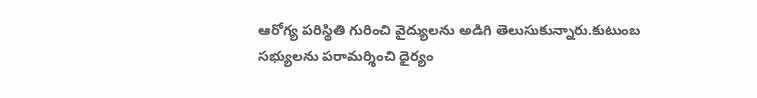ఆరోగ్య పరిస్థితి గురించి వైద్యులను అడిగి తెలుసుకున్నారు.కుటుంబ సభ్యులను పరామర్శించి ధైర్యం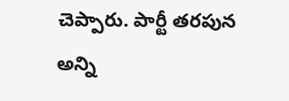చెప్పారు. పార్టీ తరపున అన్ని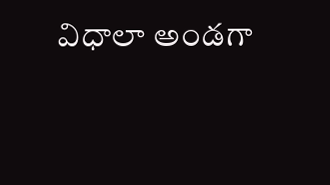విధాలా అండగా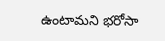ఉంటామని భరోసా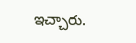ఇచ్చారు.